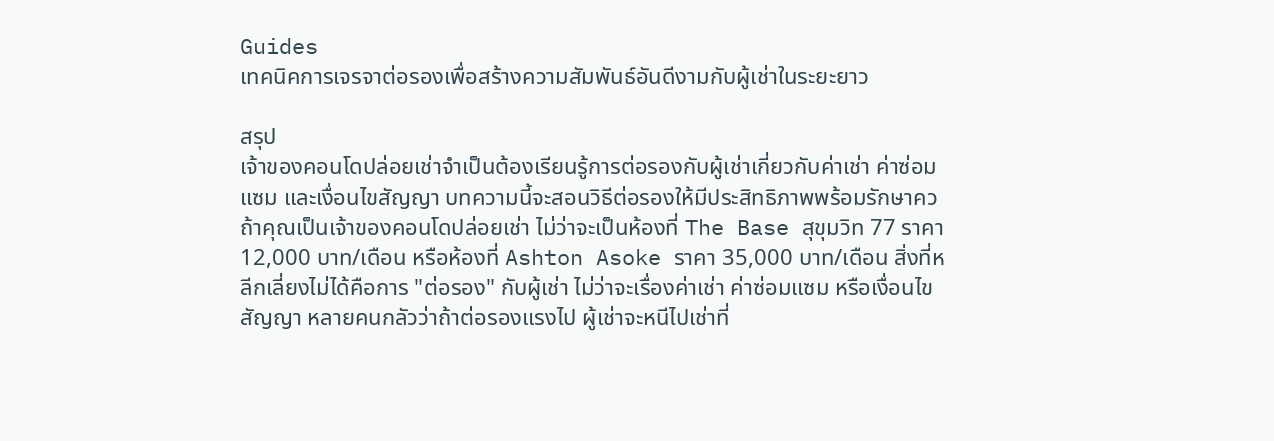Guides
เทคนิคการเจรจาต่อรองเพื่อสร้างความสัมพันธ์อันดีงามกับผู้เช่าในระยะยาว

สรุป
เจ้าของคอนโดปล่อยเช่าจำเป็นต้องเรียนรู้การต่อรองกับผู้เช่าเกี่ยวกับค่าเช่า ค่าซ่อมแซม และเงื่อนไขสัญญา บทความนี้จะสอนวิธีต่อรองให้มีประสิทธิภาพพร้อมรักษาคว
ถ้าคุณเป็นเจ้าของคอนโดปล่อยเช่า ไม่ว่าจะเป็นห้องที่ The Base สุขุมวิท 77 ราคา 12,000 บาท/เดือน หรือห้องที่ Ashton Asoke ราคา 35,000 บาท/เดือน สิ่งที่หลีกเลี่ยงไม่ได้คือการ "ต่อรอง" กับผู้เช่า ไม่ว่าจะเรื่องค่าเช่า ค่าซ่อมแซม หรือเงื่อนไขสัญญา หลายคนกลัวว่าถ้าต่อรองแรงไป ผู้เช่าจะหนีไปเช่าที่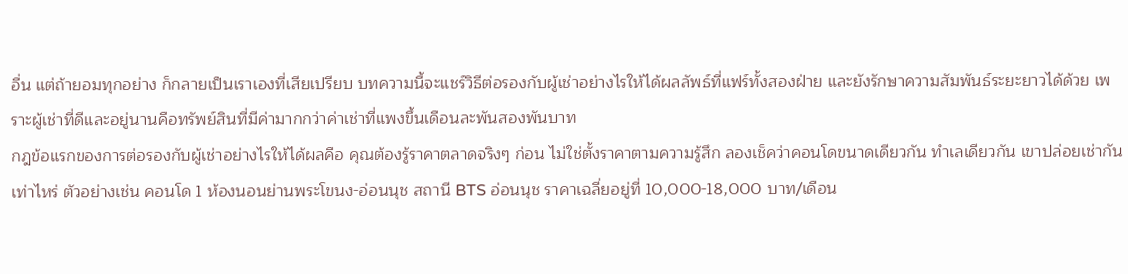อื่น แต่ถ้ายอมทุกอย่าง ก็กลายเป็นเราเองที่เสียเปรียบ บทความนี้จะแชร์วิธีต่อรองกับผู้เช่าอย่างไรให้ได้ผลลัพธ์ที่แฟร์ทั้งสองฝ่าย และยังรักษาความสัมพันธ์ระยะยาวได้ด้วย เพราะผู้เช่าที่ดีและอยู่นานคือทรัพย์สินที่มีค่ามากกว่าค่าเช่าที่แพงขึ้นเดือนละพันสองพันบาท
กฎข้อแรกของการต่อรองกับผู้เช่าอย่างไรให้ได้ผลคือ คุณต้องรู้ราคาตลาดจริงๆ ก่อน ไม่ใช่ตั้งราคาตามความรู้สึก ลองเช็คว่าคอนโดขนาดเดียวกัน ทำเลเดียวกัน เขาปล่อยเช่ากันเท่าไหร่ ตัวอย่างเช่น คอนโด 1 ห้องนอนย่านพระโขนง-อ่อนนุช สถานี BTS อ่อนนุช ราคาเฉลี่ยอยู่ที่ 10,000-18,000 บาท/เดือน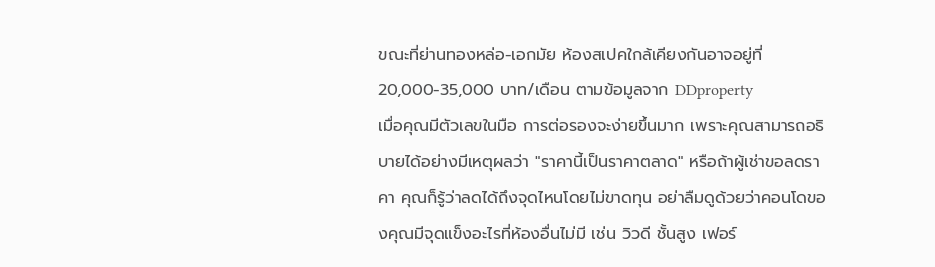ขณะที่ย่านทองหล่อ-เอกมัย ห้องสเปคใกล้เคียงกันอาจอยู่ที่ 20,000-35,000 บาท/เดือน ตามข้อมูลจาก DDproperty
เมื่อคุณมีตัวเลขในมือ การต่อรองจะง่ายขึ้นมาก เพราะคุณสามารถอธิบายได้อย่างมีเหตุผลว่า "ราคานี้เป็นราคาตลาด" หรือถ้าผู้เช่าขอลดราคา คุณก็รู้ว่าลดได้ถึงจุดไหนโดยไม่ขาดทุน อย่าลืมดูด้วยว่าคอนโดของคุณมีจุดแข็งอะไรที่ห้องอื่นไม่มี เช่น วิวดี ชั้นสูง เฟอร์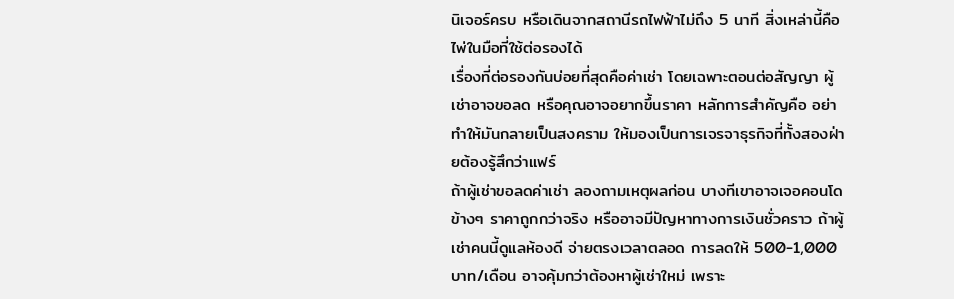นิเจอร์ครบ หรือเดินจากสถานีรถไฟฟ้าไม่ถึง 5 นาที สิ่งเหล่านี้คือไพ่ในมือที่ใช้ต่อรองได้
เรื่องที่ต่อรองกันบ่อยที่สุดคือค่าเช่า โดยเฉพาะตอนต่อสัญญา ผู้เช่าอาจขอลด หรือคุณอาจอยากขึ้นราคา หลักการสำคัญคือ อย่าทำให้มันกลายเป็นสงคราม ให้มองเป็นการเจรจาธุรกิจที่ทั้งสองฝ่ายต้องรู้สึกว่าแฟร์
ถ้าผู้เช่าขอลดค่าเช่า ลองถามเหตุผลก่อน บางทีเขาอาจเจอคอนโดข้างๆ ราคาถูกกว่าจริง หรืออาจมีปัญหาทางการเงินชั่วคราว ถ้าผู้เช่าคนนี้ดูแลห้องดี จ่ายตรงเวลาตลอด การลดให้ 500-1,000 บาท/เดือน อาจคุ้มกว่าต้องหาผู้เช่าใหม่ เพราะ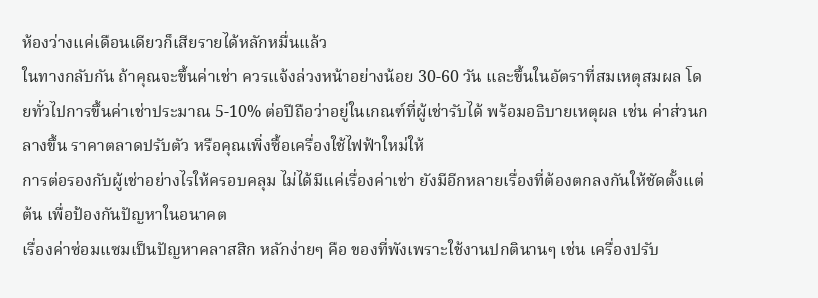ห้องว่างแค่เดือนเดียวก็เสียรายได้หลักหมื่นแล้ว
ในทางกลับกัน ถ้าคุณจะขึ้นค่าเช่า ควรแจ้งล่วงหน้าอย่างน้อย 30-60 วัน และขึ้นในอัตราที่สมเหตุสมผล โดยทั่วไปการขึ้นค่าเช่าประมาณ 5-10% ต่อปีถือว่าอยู่ในเกณฑ์ที่ผู้เช่ารับได้ พร้อมอธิบายเหตุผล เช่น ค่าส่วนกลางขึ้น ราคาตลาดปรับตัว หรือคุณเพิ่งซื้อเครื่องใช้ไฟฟ้าใหม่ให้
การต่อรองกับผู้เช่าอย่างไรให้ครอบคลุม ไม่ได้มีแค่เรื่องค่าเช่า ยังมีอีกหลายเรื่องที่ต้องตกลงกันให้ชัดตั้งแต่ต้น เพื่อป้องกันปัญหาในอนาคต
เรื่องค่าซ่อมแซมเป็นปัญหาคลาสสิก หลักง่ายๆ คือ ของที่พังเพราะใช้งานปกตินานๆ เช่น เครื่องปรับ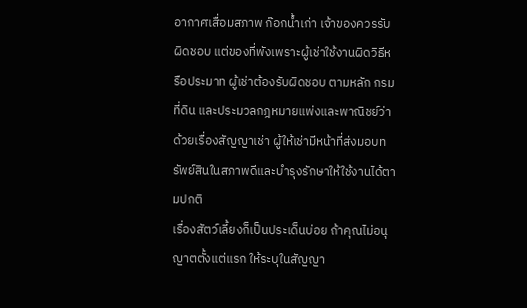อากาศเสื่อมสภาพ ก๊อกน้ำเก่า เจ้าของควรรับผิดชอบ แต่ของที่พังเพราะผู้เช่าใช้งานผิดวิธีหรือประมาท ผู้เช่าต้องรับผิดชอบ ตามหลัก กรมที่ดิน และประมวลกฎหมายแพ่งและพาณิชย์ว่าด้วยเรื่องสัญญาเช่า ผู้ให้เช่ามีหน้าที่ส่งมอบทรัพย์สินในสภาพดีและบำรุงรักษาให้ใช้งานได้ตามปกติ
เรื่องสัตว์เลี้ยงก็เป็นประเด็นบ่อย ถ้าคุณไม่อนุญาตตั้งแต่แรก ให้ระบุในสัญญา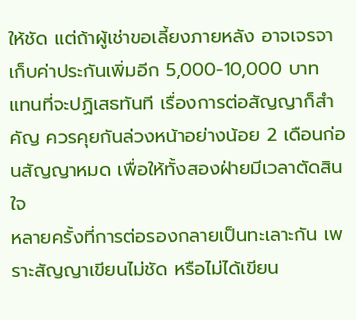ให้ชัด แต่ถ้าผู้เช่าขอเลี้ยงภายหลัง อาจเจรจาเก็บค่าประกันเพิ่มอีก 5,000-10,000 บาท แทนที่จะปฏิเสธทันที เรื่องการต่อสัญญาก็สำคัญ ควรคุยกันล่วงหน้าอย่างน้อย 2 เดือนก่อนสัญญาหมด เพื่อให้ทั้งสองฝ่ายมีเวลาตัดสินใจ
หลายครั้งที่การต่อรองกลายเป็นทะเลาะกัน เพราะสัญญาเขียนไม่ชัด หรือไม่ได้เขียน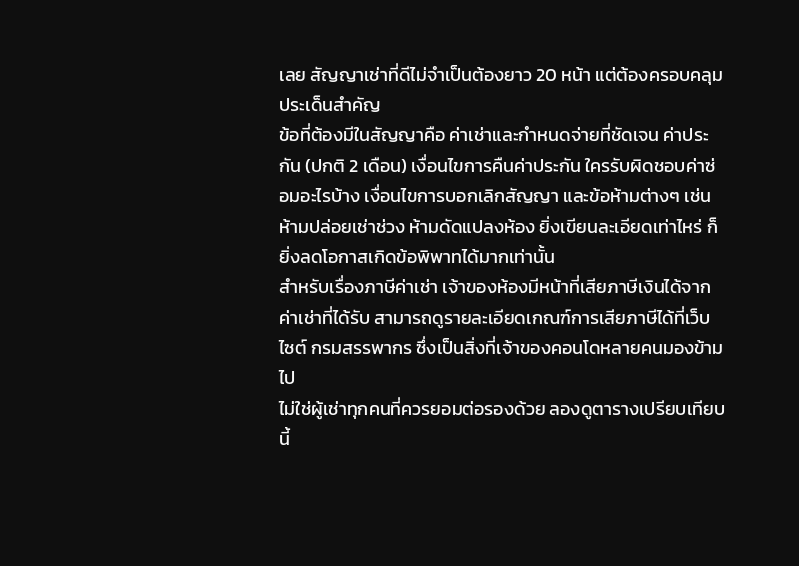เลย สัญญาเช่าที่ดีไม่จำเป็นต้องยาว 20 หน้า แต่ต้องครอบคลุมประเด็นสำคัญ
ข้อที่ต้องมีในสัญญาคือ ค่าเช่าและกำหนดจ่ายที่ชัดเจน ค่าประกัน (ปกติ 2 เดือน) เงื่อนไขการคืนค่าประกัน ใครรับผิดชอบค่าซ่อมอะไรบ้าง เงื่อนไขการบอกเลิกสัญญา และข้อห้ามต่างๆ เช่น ห้ามปล่อยเช่าช่วง ห้ามดัดแปลงห้อง ยิ่งเขียนละเอียดเท่าไหร่ ก็ยิ่งลดโอกาสเกิดข้อพิพาทได้มากเท่านั้น
สำหรับเรื่องภาษีค่าเช่า เจ้าของห้องมีหน้าที่เสียภาษีเงินได้จากค่าเช่าที่ได้รับ สามารถดูรายละเอียดเกณฑ์การเสียภาษีได้ที่เว็บไซต์ กรมสรรพากร ซึ่งเป็นสิ่งที่เจ้าของคอนโดหลายคนมองข้ามไป
ไม่ใช่ผู้เช่าทุกคนที่ควรยอมต่อรองด้วย ลองดูตารางเปรียบเทียบนี้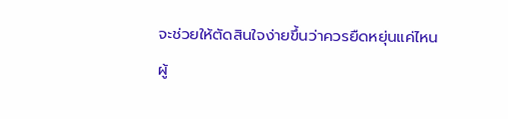จะช่วยให้ตัดสินใจง่ายขึ้นว่าควรยืดหยุ่นแค่ไหน
ผู้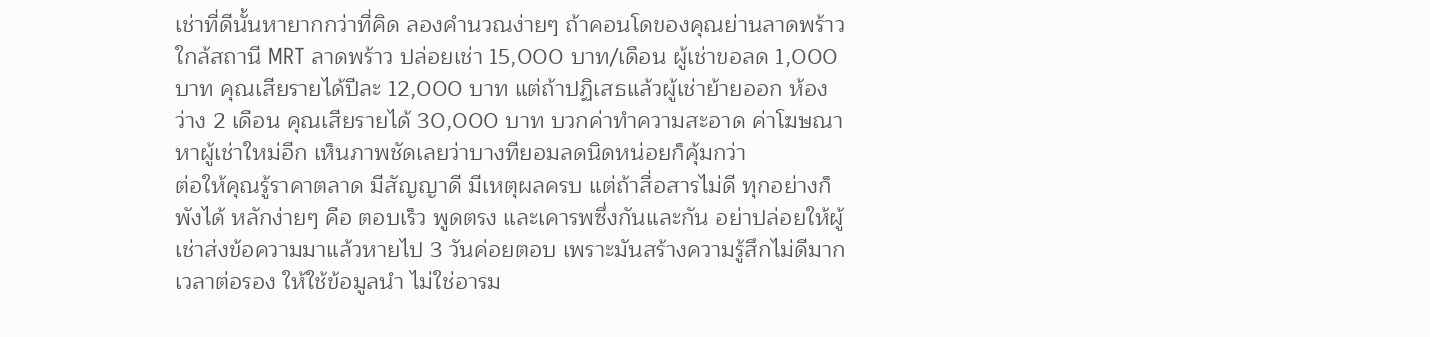เช่าที่ดีนั้นหายากกว่าที่คิด ลองคำนวณง่ายๆ ถ้าคอนโดของคุณย่านลาดพร้าว ใกล้สถานี MRT ลาดพร้าว ปล่อยเช่า 15,000 บาท/เดือน ผู้เช่าขอลด 1,000 บาท คุณเสียรายได้ปีละ 12,000 บาท แต่ถ้าปฏิเสธแล้วผู้เช่าย้ายออก ห้องว่าง 2 เดือน คุณเสียรายได้ 30,000 บาท บวกค่าทำความสะอาด ค่าโฆษณาหาผู้เช่าใหม่อีก เห็นภาพชัดเลยว่าบางทียอมลดนิดหน่อยก็คุ้มกว่า
ต่อให้คุณรู้ราคาตลาด มีสัญญาดี มีเหตุผลครบ แต่ถ้าสื่อสารไม่ดี ทุกอย่างก็พังได้ หลักง่ายๆ คือ ตอบเร็ว พูดตรง และเคารพซึ่งกันและกัน อย่าปล่อยให้ผู้เช่าส่งข้อความมาแล้วหายไป 3 วันค่อยตอบ เพราะมันสร้างความรู้สึกไม่ดีมาก
เวลาต่อรอง ให้ใช้ข้อมูลนำ ไม่ใช่อารม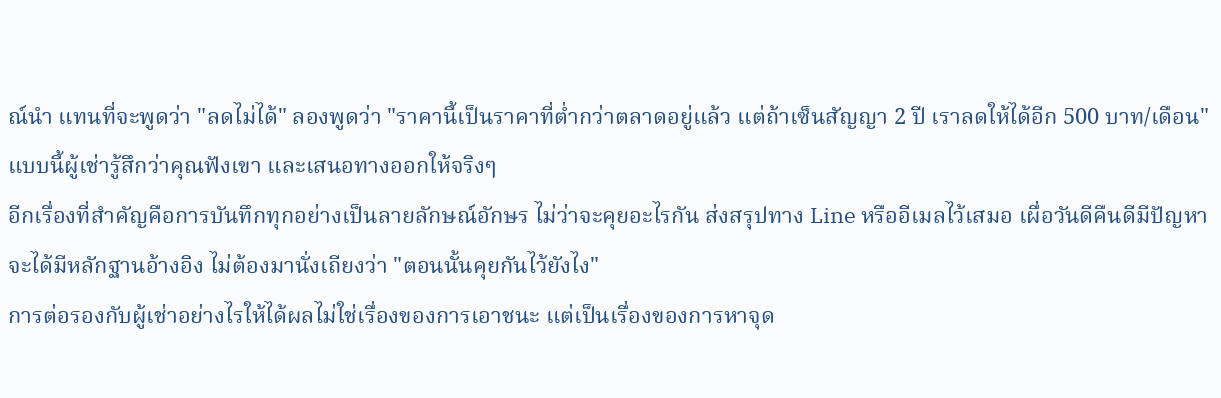ณ์นำ แทนที่จะพูดว่า "ลดไม่ได้" ลองพูดว่า "ราคานี้เป็นราคาที่ต่ำกว่าตลาดอยู่แล้ว แต่ถ้าเซ็นสัญญา 2 ปี เราลดให้ได้อีก 500 บาท/เดือน" แบบนี้ผู้เช่ารู้สึกว่าคุณฟังเขา และเสนอทางออกให้จริงๆ
อีกเรื่องที่สำคัญคือการบันทึกทุกอย่างเป็นลายลักษณ์อักษร ไม่ว่าจะคุยอะไรกัน ส่งสรุปทาง Line หรืออีเมลไว้เสมอ เผื่อวันดีคืนดีมีปัญหา จะได้มีหลักฐานอ้างอิง ไม่ต้องมานั่งเถียงว่า "ตอนนั้นคุยกันไว้ยังไง"
การต่อรองกับผู้เช่าอย่างไรให้ได้ผลไม่ใช่เรื่องของการเอาชนะ แต่เป็นเรื่องของการหาจุด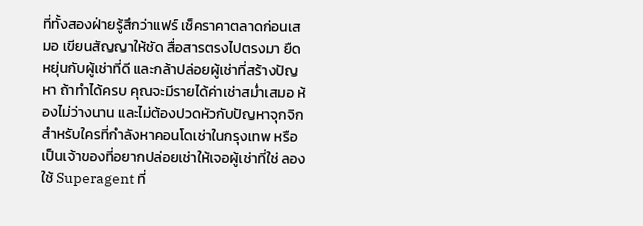ที่ทั้งสองฝ่ายรู้สึกว่าแฟร์ เช็คราคาตลาดก่อนเสมอ เขียนสัญญาให้ชัด สื่อสารตรงไปตรงมา ยืดหยุ่นกับผู้เช่าที่ดี และกล้าปล่อยผู้เช่าที่สร้างปัญหา ถ้าทำได้ครบ คุณจะมีรายได้ค่าเช่าสม่ำเสมอ ห้องไม่ว่างนาน และไม่ต้องปวดหัวกับปัญหาจุกจิก
สำหรับใครที่กำลังหาคอนโดเช่าในกรุงเทพ หรือเป็นเจ้าของที่อยากปล่อยเช่าให้เจอผู้เช่าที่ใช่ ลองใช้ Superagent ที่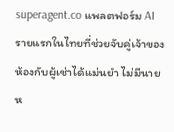superagent.co แพลตฟอร์ม AI รายแรกในไทยที่ช่วยจับคู่เจ้าของห้องกับผู้เช่าได้แม่นยำ ไม่มีนายห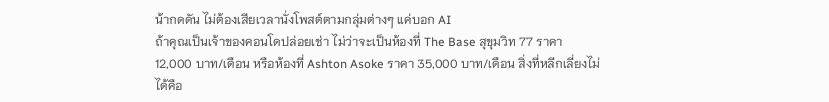น้ากดดัน ไม่ต้องเสียเวลานั่งโพสต์ตามกลุ่มต่างๆ แค่บอก AI
ถ้าคุณเป็นเจ้าของคอนโดปล่อยเช่า ไม่ว่าจะเป็นห้องที่ The Base สุขุมวิท 77 ราคา 12,000 บาท/เดือน หรือห้องที่ Ashton Asoke ราคา 35,000 บาท/เดือน สิ่งที่หลีกเลี่ยงไม่ได้คือ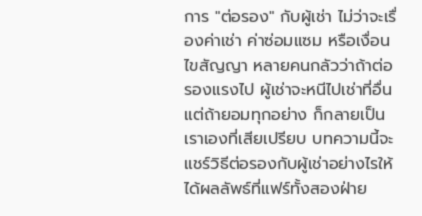การ "ต่อรอง" กับผู้เช่า ไม่ว่าจะเรื่องค่าเช่า ค่าซ่อมแซม หรือเงื่อนไขสัญญา หลายคนกลัวว่าถ้าต่อรองแรงไป ผู้เช่าจะหนีไปเช่าที่อื่น แต่ถ้ายอมทุกอย่าง ก็กลายเป็นเราเองที่เสียเปรียบ บทความนี้จะแชร์วิธีต่อรองกับผู้เช่าอย่างไรให้ได้ผลลัพธ์ที่แฟร์ทั้งสองฝ่าย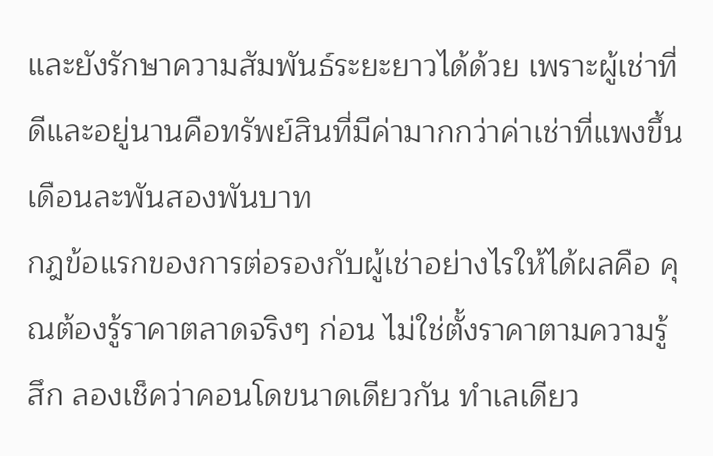และยังรักษาความสัมพันธ์ระยะยาวได้ด้วย เพราะผู้เช่าที่ดีและอยู่นานคือทรัพย์สินที่มีค่ามากกว่าค่าเช่าที่แพงขึ้นเดือนละพันสองพันบาท
กฎข้อแรกของการต่อรองกับผู้เช่าอย่างไรให้ได้ผลคือ คุณต้องรู้ราคาตลาดจริงๆ ก่อน ไม่ใช่ตั้งราคาตามความรู้สึก ลองเช็คว่าคอนโดขนาดเดียวกัน ทำเลเดียว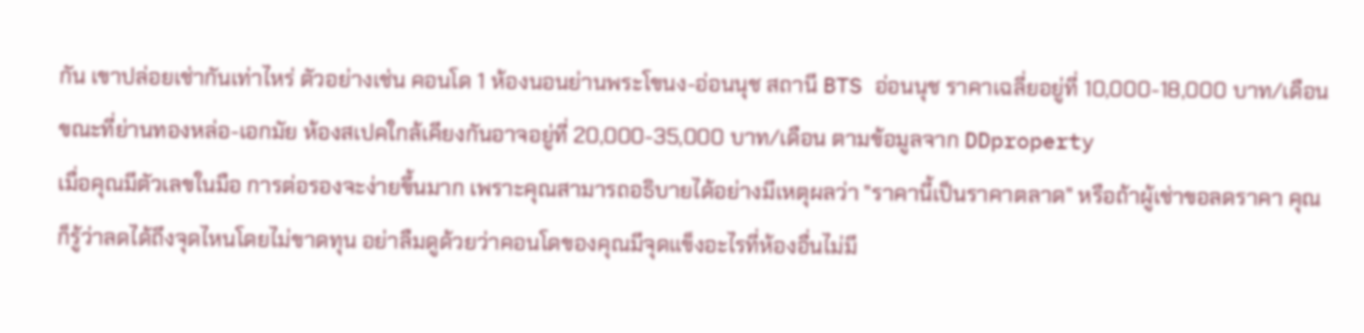กัน เขาปล่อยเช่ากันเท่าไหร่ ตัวอย่างเช่น คอนโด 1 ห้องนอนย่านพระโขนง-อ่อนนุช สถานี BTS อ่อนนุช ราคาเฉลี่ยอยู่ที่ 10,000-18,000 บาท/เดือน ขณะที่ย่านทองหล่อ-เอกมัย ห้องสเปคใกล้เคียงกันอาจอยู่ที่ 20,000-35,000 บาท/เดือน ตามข้อมูลจาก DDproperty
เมื่อคุณมีตัวเลขในมือ การต่อรองจะง่ายขึ้นมาก เพราะคุณสามารถอธิบายได้อย่างมีเหตุผลว่า "ราคานี้เป็นราคาตลาด" หรือถ้าผู้เช่าขอลดราคา คุณก็รู้ว่าลดได้ถึงจุดไหนโดยไม่ขาดทุน อย่าลืมดูด้วยว่าคอนโดของคุณมีจุดแข็งอะไรที่ห้องอื่นไม่มี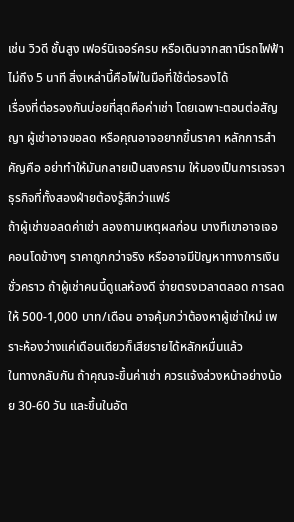เช่น วิวดี ชั้นสูง เฟอร์นิเจอร์ครบ หรือเดินจากสถานีรถไฟฟ้าไม่ถึง 5 นาที สิ่งเหล่านี้คือไพ่ในมือที่ใช้ต่อรองได้
เรื่องที่ต่อรองกันบ่อยที่สุดคือค่าเช่า โดยเฉพาะตอนต่อสัญญา ผู้เช่าอาจขอลด หรือคุณอาจอยากขึ้นราคา หลักการสำคัญคือ อย่าทำให้มันกลายเป็นสงคราม ให้มองเป็นการเจรจาธุรกิจที่ทั้งสองฝ่ายต้องรู้สึกว่าแฟร์
ถ้าผู้เช่าขอลดค่าเช่า ลองถามเหตุผลก่อน บางทีเขาอาจเจอคอนโดข้างๆ ราคาถูกกว่าจริง หรืออาจมีปัญหาทางการเงินชั่วคราว ถ้าผู้เช่าคนนี้ดูแลห้องดี จ่ายตรงเวลาตลอด การลดให้ 500-1,000 บาท/เดือน อาจคุ้มกว่าต้องหาผู้เช่าใหม่ เพราะห้องว่างแค่เดือนเดียวก็เสียรายได้หลักหมื่นแล้ว
ในทางกลับกัน ถ้าคุณจะขึ้นค่าเช่า ควรแจ้งล่วงหน้าอย่างน้อย 30-60 วัน และขึ้นในอัต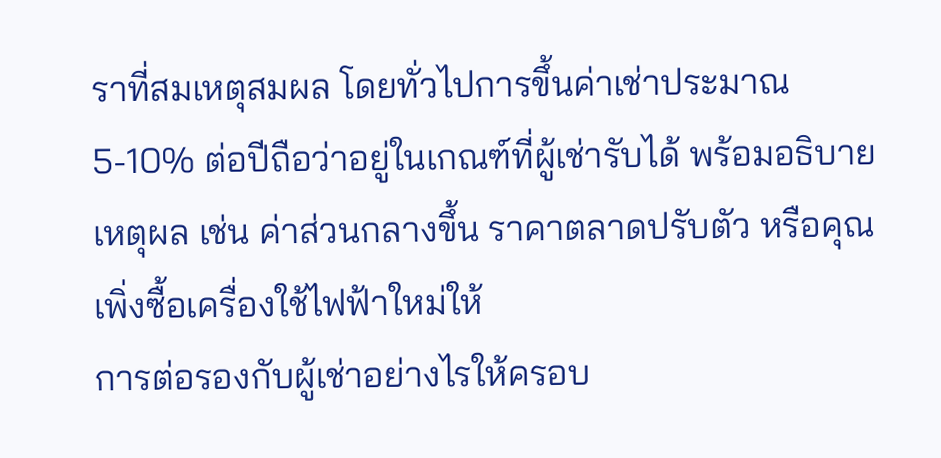ราที่สมเหตุสมผล โดยทั่วไปการขึ้นค่าเช่าประมาณ 5-10% ต่อปีถือว่าอยู่ในเกณฑ์ที่ผู้เช่ารับได้ พร้อมอธิบายเหตุผล เช่น ค่าส่วนกลางขึ้น ราคาตลาดปรับตัว หรือคุณเพิ่งซื้อเครื่องใช้ไฟฟ้าใหม่ให้
การต่อรองกับผู้เช่าอย่างไรให้ครอบ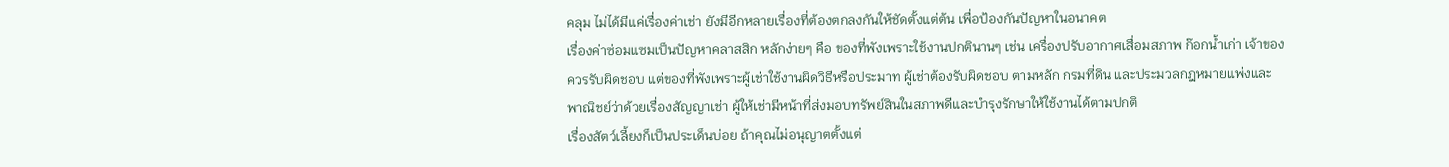คลุม ไม่ได้มีแค่เรื่องค่าเช่า ยังมีอีกหลายเรื่องที่ต้องตกลงกันให้ชัดตั้งแต่ต้น เพื่อป้องกันปัญหาในอนาคต
เรื่องค่าซ่อมแซมเป็นปัญหาคลาสสิก หลักง่ายๆ คือ ของที่พังเพราะใช้งานปกตินานๆ เช่น เครื่องปรับอากาศเสื่อมสภาพ ก๊อกน้ำเก่า เจ้าของควรรับผิดชอบ แต่ของที่พังเพราะผู้เช่าใช้งานผิดวิธีหรือประมาท ผู้เช่าต้องรับผิดชอบ ตามหลัก กรมที่ดิน และประมวลกฎหมายแพ่งและพาณิชย์ว่าด้วยเรื่องสัญญาเช่า ผู้ให้เช่ามีหน้าที่ส่งมอบทรัพย์สินในสภาพดีและบำรุงรักษาให้ใช้งานได้ตามปกติ
เรื่องสัตว์เลี้ยงก็เป็นประเด็นบ่อย ถ้าคุณไม่อนุญาตตั้งแต่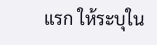แรก ให้ระบุใน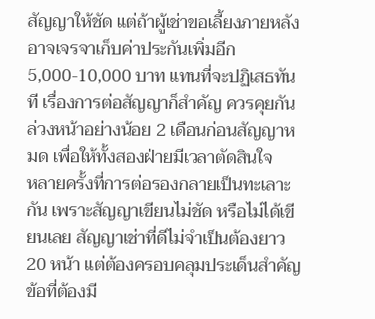สัญญาให้ชัด แต่ถ้าผู้เช่าขอเลี้ยงภายหลัง อาจเจรจาเก็บค่าประกันเพิ่มอีก 5,000-10,000 บาท แทนที่จะปฏิเสธทันที เรื่องการต่อสัญญาก็สำคัญ ควรคุยกันล่วงหน้าอย่างน้อย 2 เดือนก่อนสัญญาหมด เพื่อให้ทั้งสองฝ่ายมีเวลาตัดสินใจ
หลายครั้งที่การต่อรองกลายเป็นทะเลาะกัน เพราะสัญญาเขียนไม่ชัด หรือไม่ได้เขียนเลย สัญญาเช่าที่ดีไม่จำเป็นต้องยาว 20 หน้า แต่ต้องครอบคลุมประเด็นสำคัญ
ข้อที่ต้องมี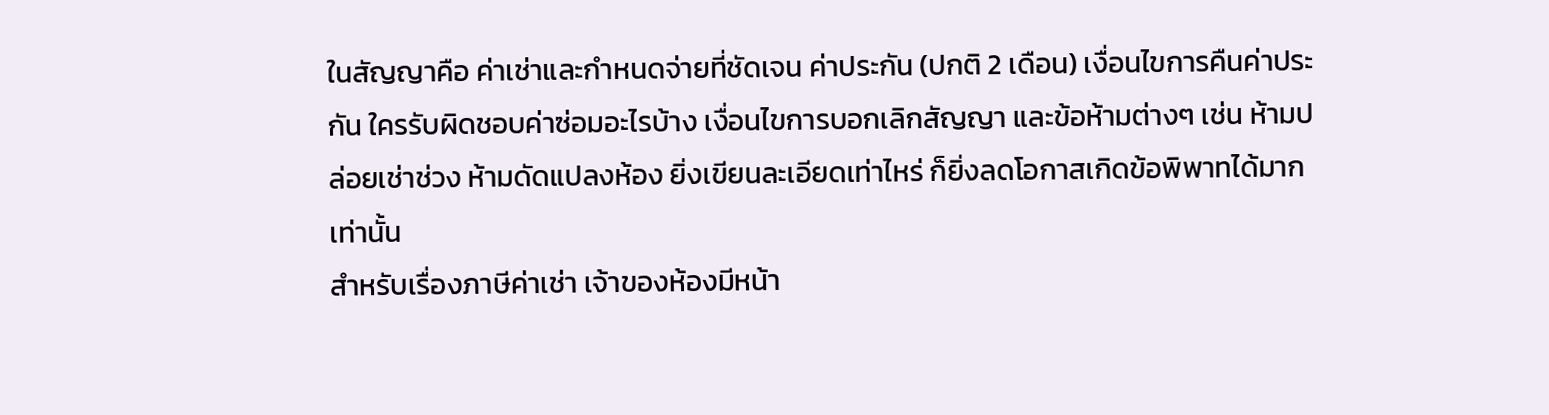ในสัญญาคือ ค่าเช่าและกำหนดจ่ายที่ชัดเจน ค่าประกัน (ปกติ 2 เดือน) เงื่อนไขการคืนค่าประกัน ใครรับผิดชอบค่าซ่อมอะไรบ้าง เงื่อนไขการบอกเลิกสัญญา และข้อห้ามต่างๆ เช่น ห้ามปล่อยเช่าช่วง ห้ามดัดแปลงห้อง ยิ่งเขียนละเอียดเท่าไหร่ ก็ยิ่งลดโอกาสเกิดข้อพิพาทได้มากเท่านั้น
สำหรับเรื่องภาษีค่าเช่า เจ้าของห้องมีหน้า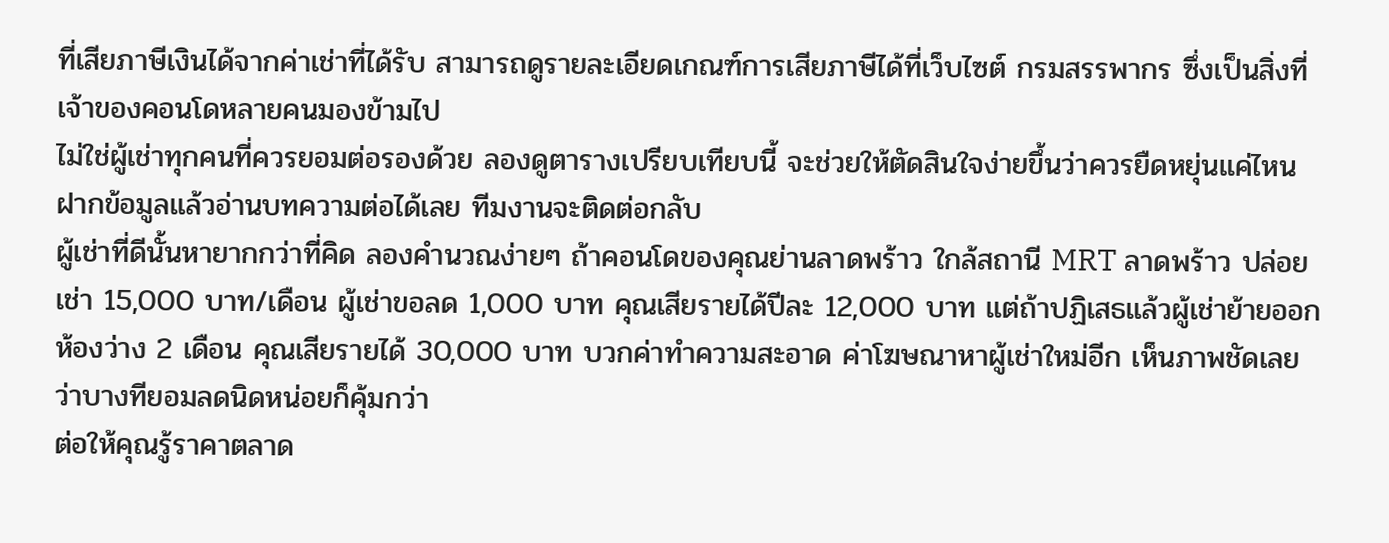ที่เสียภาษีเงินได้จากค่าเช่าที่ได้รับ สามารถดูรายละเอียดเกณฑ์การเสียภาษีได้ที่เว็บไซต์ กรมสรรพากร ซึ่งเป็นสิ่งที่เจ้าของคอนโดหลายคนมองข้ามไป
ไม่ใช่ผู้เช่าทุกคนที่ควรยอมต่อรองด้วย ลองดูตารางเปรียบเทียบนี้ จะช่วยให้ตัดสินใจง่ายขึ้นว่าควรยืดหยุ่นแค่ไหน
ฝากข้อมูลแล้วอ่านบทความต่อได้เลย ทีมงานจะติดต่อกลับ
ผู้เช่าที่ดีนั้นหายากกว่าที่คิด ลองคำนวณง่ายๆ ถ้าคอนโดของคุณย่านลาดพร้าว ใกล้สถานี MRT ลาดพร้าว ปล่อยเช่า 15,000 บาท/เดือน ผู้เช่าขอลด 1,000 บาท คุณเสียรายได้ปีละ 12,000 บาท แต่ถ้าปฏิเสธแล้วผู้เช่าย้ายออก ห้องว่าง 2 เดือน คุณเสียรายได้ 30,000 บาท บวกค่าทำความสะอาด ค่าโฆษณาหาผู้เช่าใหม่อีก เห็นภาพชัดเลยว่าบางทียอมลดนิดหน่อยก็คุ้มกว่า
ต่อให้คุณรู้ราคาตลาด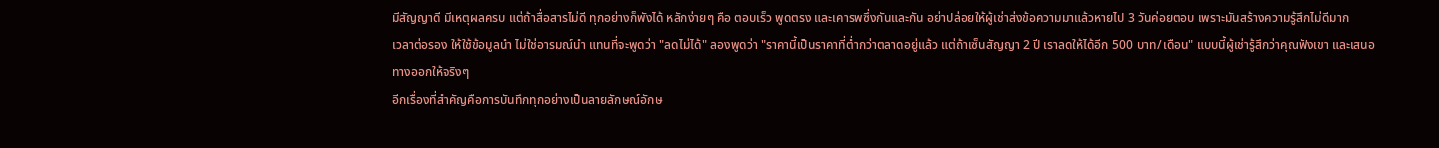มีสัญญาดี มีเหตุผลครบ แต่ถ้าสื่อสารไม่ดี ทุกอย่างก็พังได้ หลักง่ายๆ คือ ตอบเร็ว พูดตรง และเคารพซึ่งกันและกัน อย่าปล่อยให้ผู้เช่าส่งข้อความมาแล้วหายไป 3 วันค่อยตอบ เพราะมันสร้างความรู้สึกไม่ดีมาก
เวลาต่อรอง ให้ใช้ข้อมูลนำ ไม่ใช่อารมณ์นำ แทนที่จะพูดว่า "ลดไม่ได้" ลองพูดว่า "ราคานี้เป็นราคาที่ต่ำกว่าตลาดอยู่แล้ว แต่ถ้าเซ็นสัญญา 2 ปี เราลดให้ได้อีก 500 บาท/เดือน" แบบนี้ผู้เช่ารู้สึกว่าคุณฟังเขา และเสนอทางออกให้จริงๆ
อีกเรื่องที่สำคัญคือการบันทึกทุกอย่างเป็นลายลักษณ์อักษ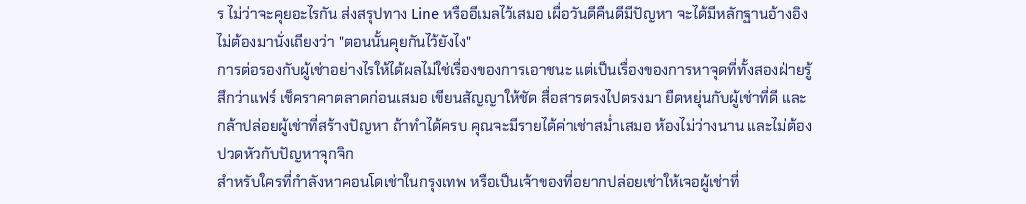ร ไม่ว่าจะคุยอะไรกัน ส่งสรุปทาง Line หรืออีเมลไว้เสมอ เผื่อวันดีคืนดีมีปัญหา จะได้มีหลักฐานอ้างอิง ไม่ต้องมานั่งเถียงว่า "ตอนนั้นคุยกันไว้ยังไง"
การต่อรองกับผู้เช่าอย่างไรให้ได้ผลไม่ใช่เรื่องของการเอาชนะ แต่เป็นเรื่องของการหาจุดที่ทั้งสองฝ่ายรู้สึกว่าแฟร์ เช็คราคาตลาดก่อนเสมอ เขียนสัญญาให้ชัด สื่อสารตรงไปตรงมา ยืดหยุ่นกับผู้เช่าที่ดี และกล้าปล่อยผู้เช่าที่สร้างปัญหา ถ้าทำได้ครบ คุณจะมีรายได้ค่าเช่าสม่ำเสมอ ห้องไม่ว่างนาน และไม่ต้องปวดหัวกับปัญหาจุกจิก
สำหรับใครที่กำลังหาคอนโดเช่าในกรุงเทพ หรือเป็นเจ้าของที่อยากปล่อยเช่าให้เจอผู้เช่าที่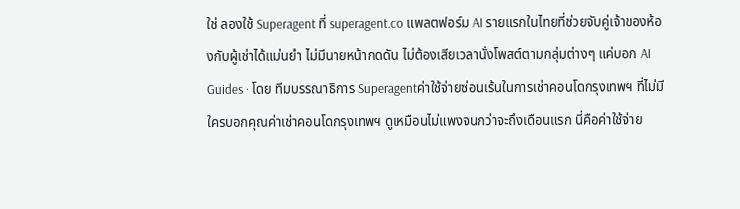ใช่ ลองใช้ Superagent ที่ superagent.co แพลตฟอร์ม AI รายแรกในไทยที่ช่วยจับคู่เจ้าของห้องกับผู้เช่าได้แม่นยำ ไม่มีนายหน้ากดดัน ไม่ต้องเสียเวลานั่งโพสต์ตามกลุ่มต่างๆ แค่บอก AI
Guides · โดย ทีมบรรณาธิการ Superagentค่าใช้จ่ายซ่อนเร้นในการเช่าคอนโดกรุงเทพฯ ที่ไม่มีใครบอกคุณค่าเช่าคอนโดกรุงเทพฯ ดูเหมือนไม่แพงจนกว่าจะถึงเดือนแรก นี่คือค่าใช้จ่าย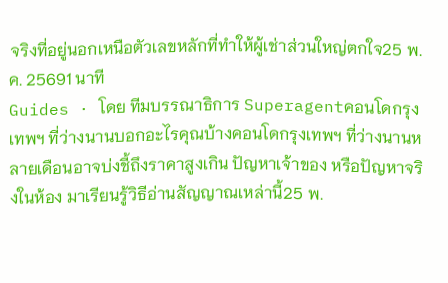จริงที่อยู่นอกเหนือตัวเลขหลักที่ทำให้ผู้เช่าส่วนใหญ่ตกใจ25 พ.ค. 25691 นาที
Guides · โดย ทีมบรรณาธิการ Superagentคอนโดกรุงเทพฯ ที่ว่างนานบอกอะไรคุณบ้างคอนโดกรุงเทพฯ ที่ว่างนานหลายเดือนอาจบ่งชี้ถึงราคาสูงเกิน ปัญหาเจ้าของ หรือปัญหาจริงในห้อง มาเรียนรู้วิธีอ่านสัญญาณเหล่านี้25 พ.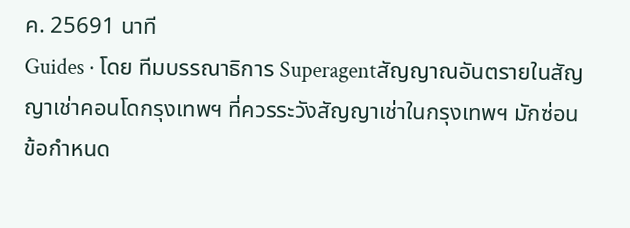ค. 25691 นาที
Guides · โดย ทีมบรรณาธิการ Superagentสัญญาณอันตรายในสัญญาเช่าคอนโดกรุงเทพฯ ที่ควรระวังสัญญาเช่าในกรุงเทพฯ มักซ่อนข้อกำหนด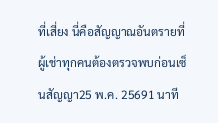ที่เสี่ยง นี่คือสัญญาณอันตรายที่ผู้เช่าทุกคนต้องตรวจพบก่อนเซ็นสัญญา25 พ.ค. 25691 นาที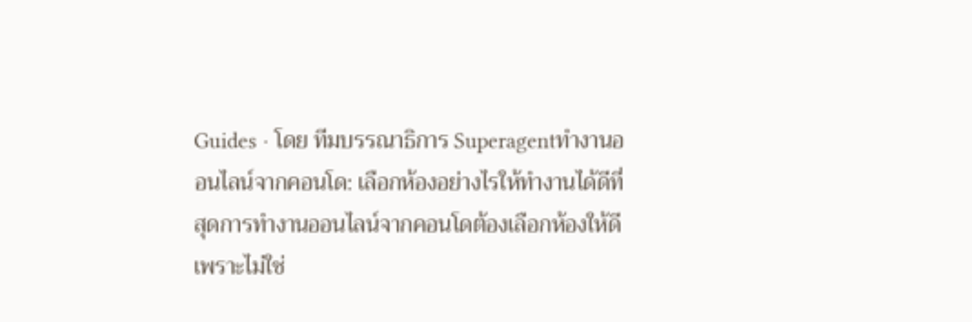Guides · โดย ทีมบรรณาธิการ Superagentทำงานออนไลน์จากคอนโด: เลือกห้องอย่างไรให้ทำงานได้ดีที่สุดการทำงานออนไลน์จากคอนโดต้องเลือกห้องให้ดี เพราะไม่ใช่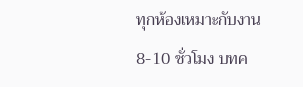ทุกห้องเหมาะกับงาน 8-10 ชั่วโมง บทค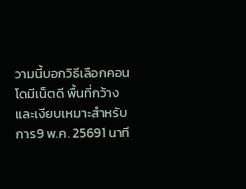วามนี้บอกวิธีเลือกคอนโดมีเน็ตดี พื้นที่กว้าง และเงียบเหมาะสำหรับการ9 พ.ค. 25691 นาที